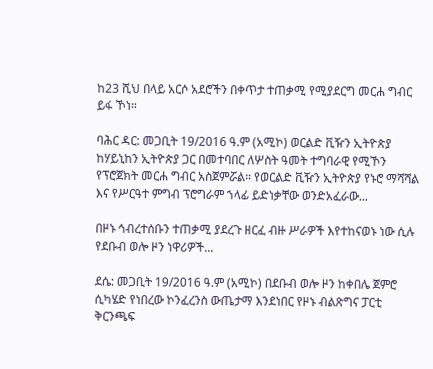ከ23 ሺህ በላይ አርሶ አደሮችን በቀጥታ ተጠቃሚ የሚያደርግ መርሐ ግብር ይፋ ኾነ።

ባሕር ዳር: መጋቢት 19/2016 ዓ.ም (አሚኮ) ወርልድ ቪዥን ኢትዮጵያ ከሃይኒከን ኢትዮጵያ ጋር በመተባበር ለሦስት ዓመት ተግባራዊ የሚኾን የፕሮጀክት መርሐ ግብር አስጀምሯል። የወርልድ ቪዥን ኢትዮጵያ የኑሮ ማሻሻል እና የሥርዓተ ምግብ ፕሮግራም ኀላፊ ይድነቃቸው ወንድአፈራው...

በዞኑ ኅብረተሰቡን ተጠቃሚ ያደረጉ ዘርፈ ብዙ ሥራዎች እየተከናወኑ ነው ሲሉ የደቡብ ወሎ ዞን ነዋሪዎች...

ደሴ: መጋቢት 19/2016 ዓ.ም (አሚኮ) በደቡብ ወሎ ዞን ከቀበሌ ጀምሮ ሲካሄድ የነበረው ኮንፈረንስ ውጤታማ እንደነበር የዞኑ ብልጽግና ፓርቲ ቅርንጫፍ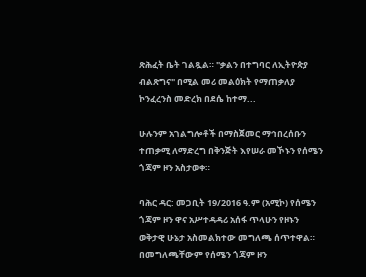ጽሕፈት ቤት ገልጿል። "ቃልን በተግባር ለኢትዮጵያ ብልጽግና" በሚል መሪ መልዕክት የማጠቃለያ ኮንፈረንስ መድረክ በደሴ ከተማ...

ሁሉንም አገልግሎቶች በማስጀመር ማኅበረሰቡን ተጠቃሚ ለማድረግ በቅንጅት እየሠራ መኾኑን የሰሜን ጎጃም ዞን አስታወቀ።

ባሕር ዳር: መጋቢት 19/2016 ዓ.ም (አሚኮ) የሰሜን ጎጃም ዞን ዋና አሥተዳዳሪ አሰፋ ጥላሁን የዞኑን ወቅታዊ ሁኔታ አስመልክተው መግለጫ ሰጥተዋል። በመግለጫቸውም የሰሜን ጎጃም ዞን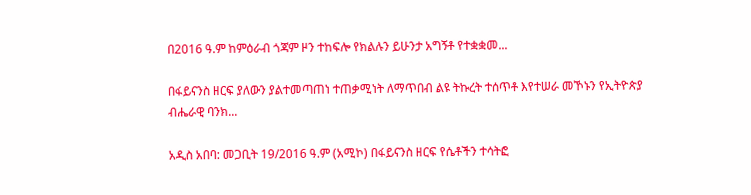በ2016 ዓ.ም ከምዕራብ ጎጃም ዞን ተከፍሎ የክልሉን ይሁንታ አግኝቶ የተቋቋመ...

በፋይናንስ ዘርፍ ያለውን ያልተመጣጠነ ተጠቃሚነት ለማጥበብ ልዩ ትኩረት ተሰጥቶ እየተሠራ መኾኑን የኢትዮጵያ ብሔራዊ ባንክ...

አዲስ አበባ: መጋቢት 19/2016 ዓ.ም (አሚኮ) በፋይናንስ ዘርፍ የሴቶችን ተሳትፎ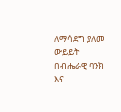ለማሳደግ ያለመ ውይይት በብሔራዊ ባንክ እና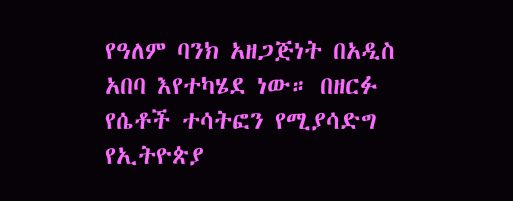የዓለም ባንክ አዘጋጅነት በአዲስ አበባ እየተካሄደ ነው። በዘርፉ የሴቶች ተሳትፎን የሚያሳድግ የኢትዮጵያ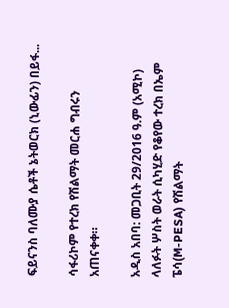ፍይናንስ ባለሙያ ሴቶች ኔትወርክ (ኒውፊን) በይፋ...

ሳፋሪኮም የተረክ የሽልማት መርሐ ግብሩን አጠናቀቀ።

አዲስ አበባ: መጋቢት 29/2016 ዓ.ም (አሚኮ) ላለፉት ሦስት ወራት ሲካሂድ የቆየው ተረክ በኤም ፔሳ(M-PESA) የሽልማት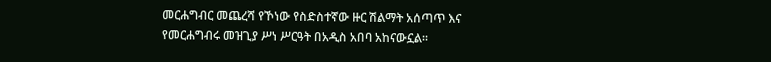መርሐግብር መጨረሻ የኾነው የስድስተኛው ዙር ሽልማት አሰጣጥ እና የመርሐግብሩ መዝጊያ ሥነ ሥርዓት በአዲስ አበባ አከናውኗል።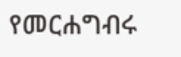የመርሐግብሩ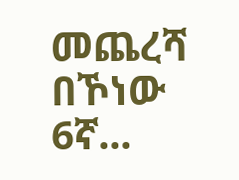መጨረሻ በኾነው 6ኛ...